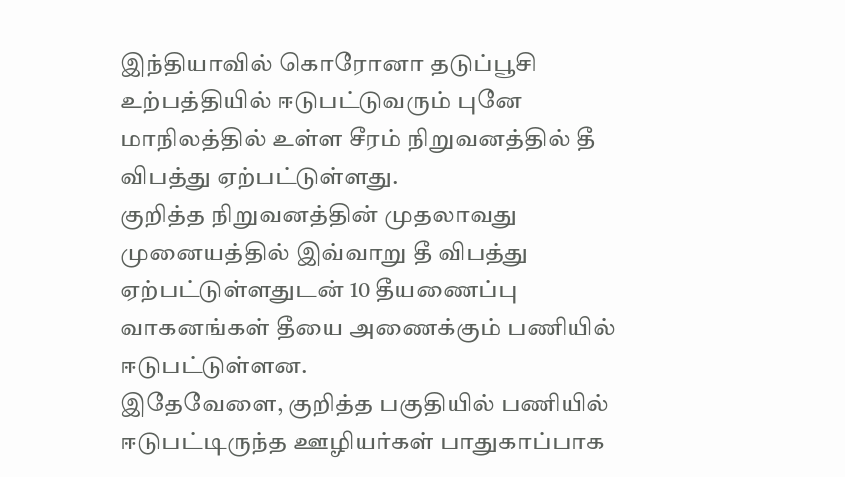இந்தியாவில் கொரோனா தடுப்பூசி உற்பத்தியில் ஈடுபட்டுவரும் புனே மாநிலத்தில் உள்ள சீரம் நிறுவனத்தில் தீ விபத்து ஏற்பட்டுள்ளது.
குறித்த நிறுவனத்தின் முதலாவது முனையத்தில் இவ்வாறு தீ விபத்து ஏற்பட்டுள்ளதுடன் 10 தீயணைப்பு வாகனங்கள் தீயை அணைக்கும் பணியில் ஈடுபட்டுள்ளன.
இதேவேளை, குறித்த பகுதியில் பணியில் ஈடுபட்டிருந்த ஊழியர்கள் பாதுகாப்பாக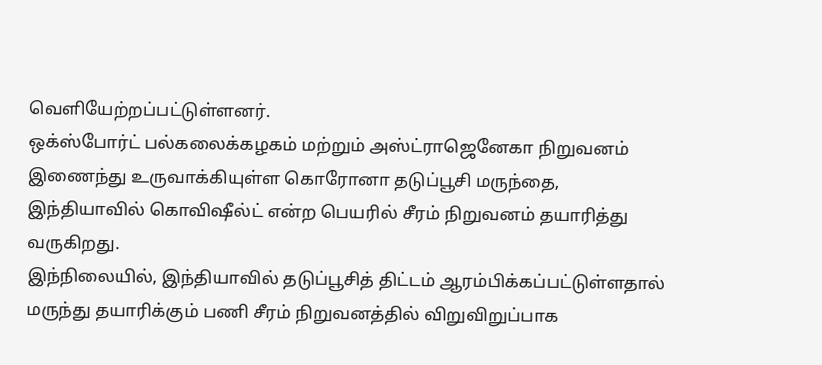வெளியேற்றப்பட்டுள்ளனர்.
ஒக்ஸ்போர்ட் பல்கலைக்கழகம் மற்றும் அஸ்ட்ராஜெனேகா நிறுவனம் இணைந்து உருவாக்கியுள்ள கொரோனா தடுப்பூசி மருந்தை, இந்தியாவில் கொவிஷீல்ட் என்ற பெயரில் சீரம் நிறுவனம் தயாரித்து வருகிறது.
இந்நிலையில், இந்தியாவில் தடுப்பூசித் திட்டம் ஆரம்பிக்கப்பட்டுள்ளதால் மருந்து தயாரிக்கும் பணி சீரம் நிறுவனத்தில் விறுவிறுப்பாக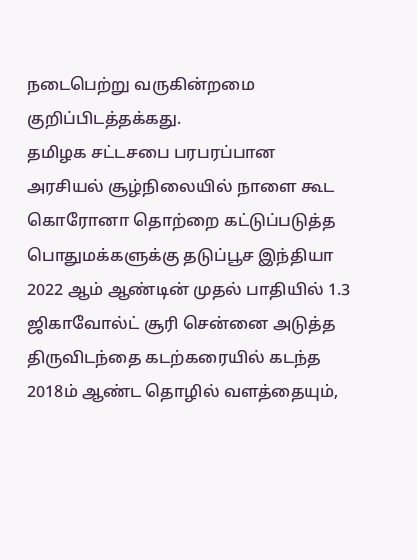நடைபெற்று வருகின்றமை குறிப்பிடத்தக்கது.
தமிழக சட்டசபை பரபரப்பான அரசியல் சூழ்நிலையில் நாளை கூட கொரோனா தொற்றை கட்டுப்படுத்த பொதுமக்களுக்கு தடுப்பூச இந்தியா 2022 ஆம் ஆண்டின் முதல் பாதியில் 1.3 ஜிகாவோல்ட் சூரி சென்னை அடுத்த திருவிடந்தை கடற்கரையில் கடந்த 2018ம் ஆண்ட தொழில் வளத்தையும்,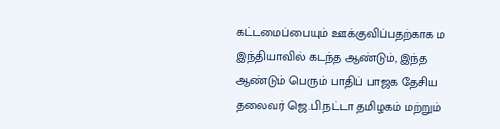கட்டமைப்பையும் ஊக்குவிப்பதற்காக ம இந்தியாவில் கடந்த ஆண்டும், இந்த ஆண்டும் பெரும் பாதிப் பாஜக தேசிய தலைவர் ஜெ.பி.நட்டா தமிழகம் மற்றும்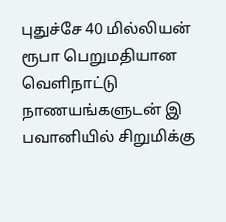புதுச்சே 40 மில்லியன் ரூபா பெறுமதியான வெளிநாட்டு நாணயங்களுடன் இ பவானியில் சிறுமிக்கு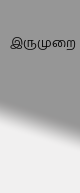இருமுறை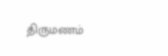திருமணம்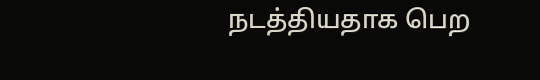நடத்தியதாக பெற